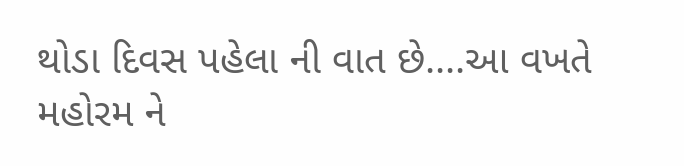થોડા દિવસ પહેલા ની વાત છે....આ વખતે મહોરમ ને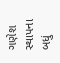ગણેશ સ્થાપના બધું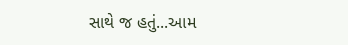સાથે જ હતું...આમ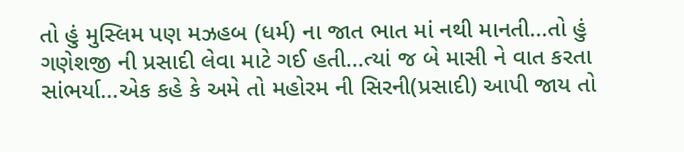તો હું મુસ્લિમ પણ મઝહબ (ધર્મ) ના જાત ભાત માં નથી માનતી...તો હું ગણેશજી ની પ્રસાદી લેવા માટે ગઈ હતી...ત્યાં જ બે માસી ને વાત કરતા સાંભર્યા...એક કહે કે અમે તો મહોરમ ની સિરની(પ્રસાદી) આપી જાય તો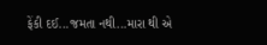ફેંકી દઈ...જમતા નથી...મારા થી એ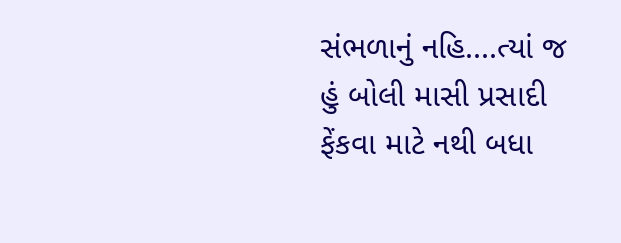સંભળાનું નહિ....ત્યાં જ હું બોલી માસી પ્રસાદી ફેંકવા માટે નથી બધા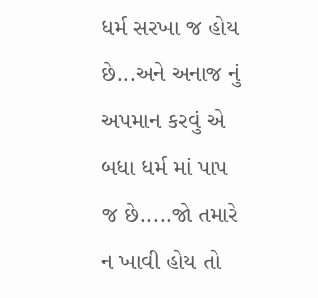ધર્મ સરખા જ હોય છે...અને અનાજ નું અપમાન કરવું એ બધા ધર્મ માં પાપ જ છે.....જો તમારે ન ખાવી હોય તો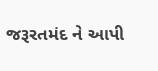જરૂરતમંદ ને આપી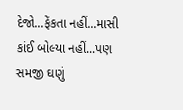દેજો...ફેંકતા નહીં...માસી કાંઈ બોલ્યા નહીં...પણ સમજી ઘણું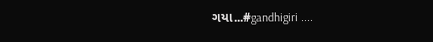ગયા...#gandhigiri ....